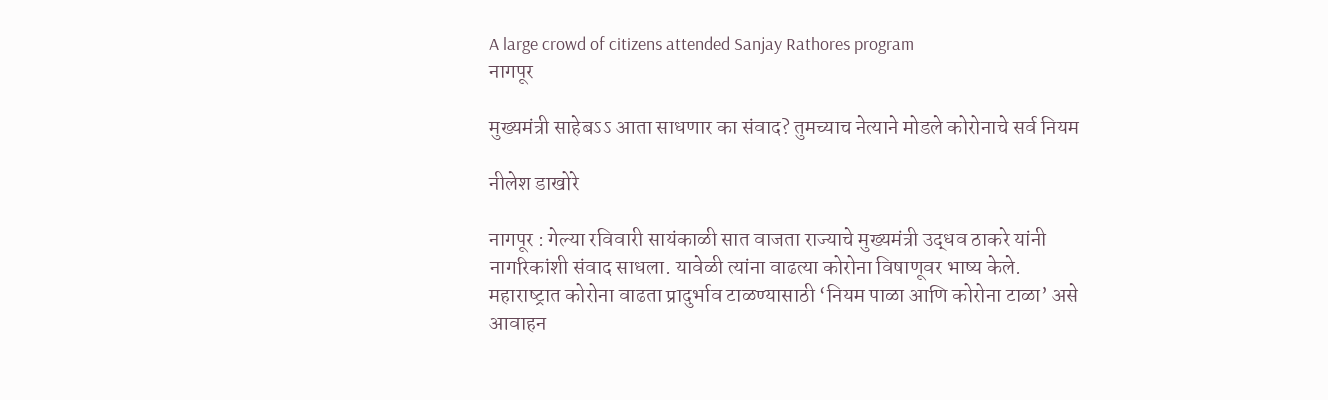A large crowd of citizens attended Sanjay Rathores program
नागपूर

मुख्यमंत्री साहेबऽऽ आता साधणार का संवाद? तुमच्याच नेत्याने मोडले कोरोनाचे सर्व नियम

नीलेश डाखोरे

नागपूर : गेल्या रविवारी सायंकाळी सात वाजता राज्याचे मुख्यमंत्री उद्धव ठाकरे यांनी नागरिकांशी संवाद साधला. यावेळी त्यांना वाढत्या कोरोना विषाणूवर भाष्य केले. महाराष्‍ट्रात कोरोना वाढता प्रादुर्भाव टाळण्यासाठी ‘नियम पाळा आणि कोरोना टाळा’ असे आवाहन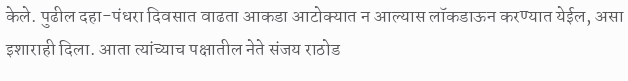केले. पुढील दहा-पंधरा दिवसात वाढता आकडा आटोक्यात न आल्यास लॉकडाऊन करण्यात येईल, असा इशाराही दिला. आता त्यांच्याच पक्षातील नेते संजय राठोड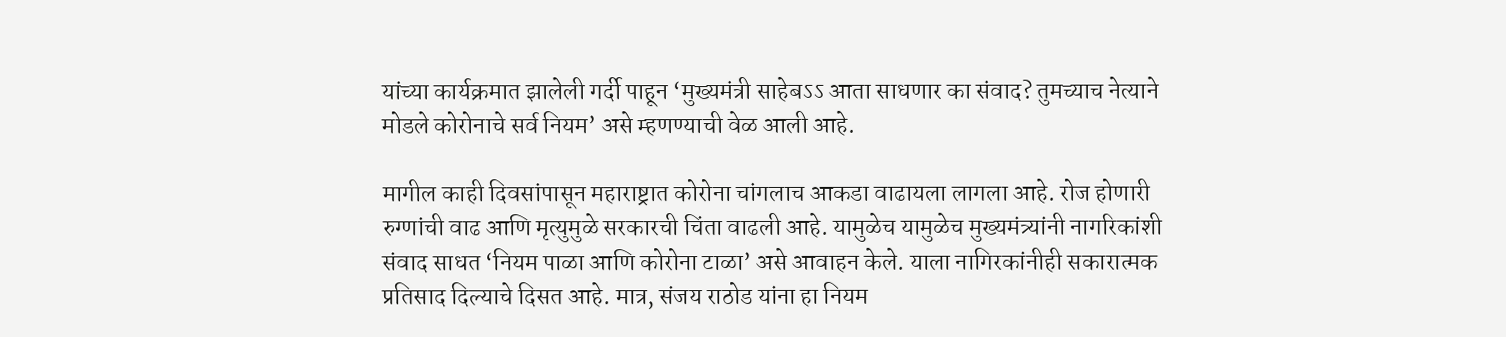यांच्या कार्यक्रमात झालेली गर्दी पाहून ‘मुख्यमंत्री साहेबऽऽ आता साधणार का संवाद? तुमच्याच नेत्याने मोडले कोरोनाचे सर्व नियम’ असे म्हणण्याची वेळ आली आहे.

मागील काही दिवसांपासून महाराष्ट्रात कोरोना चांगलाच आकडा वाढायला लागला आहे. रोज होणारी रुग्णांची वाढ आणि मृत्युमुळे सरकारची चिंता वाढली आहे. यामुळेच यामुळेच मुख्यमंत्र्यांनी नागरिकांशी संवाद साधत ‘नियम पाळा आणि कोरोना टाळा’ असे आवाहन केले. याला नागिरकांनीही सकारात्मक प्रतिसाद दिल्याचे दिसत आहे. मात्र, संजय राठोड यांना हा नियम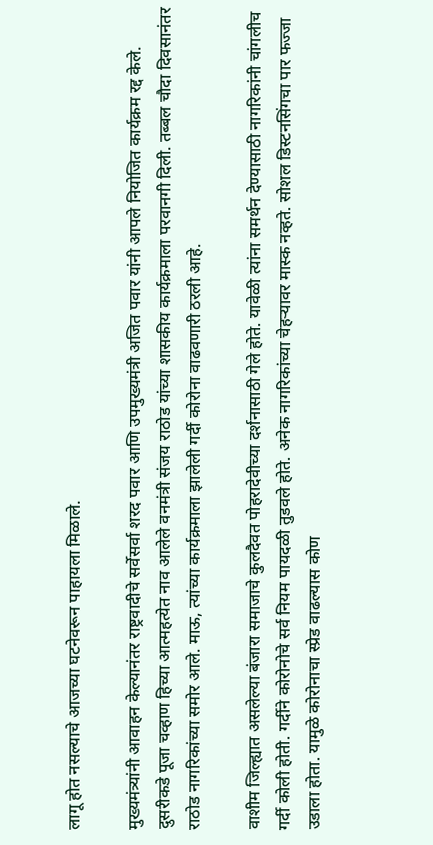लागू होत नसल्याचे आजच्या घटनेवरून पाहायला मिळाले.

मुख्यमंत्र्यांनी आवाहन केल्यानंतर राष्ट्रवादीचे सर्वेसर्वा शरद पवार आणि उपमुख्यमंत्री अजित पवार यांनी आपले नियोजित कार्यक्रम रद्द केले. दुसरीकडे पूजा चव्हाण हिच्या आत्महत्येत नाव आलेले वनमंत्री संजय राठोड यांच्या शासकीय कार्यक्रमाला परवानगी दिली. तब्बल चौदा दिवसानंतर राठोड नागरिकांच्या समोर आले. माऊ, त्यांच्या कार्यक्रमाला झालेली गर्दी कोरोना वाढवणारी ठरली आहे.

वाशीम जिल्ह्यात असलेल्या बंजारा समाजाचे कुलदैवत पोहरादेवीच्या दर्शनासाठी गेले होते. यावेळी त्यांना समर्थन देण्यासाठी नागरिकांनी चांगलीच गर्दी कोली होती. गर्दीने कोरोनोचे सर्व नियम पायदळी तुडवले होते. अनेक नागरिकांच्या चेहऱ्यावर मास्क नव्हते. सोशल डिस्टनसिंगचा पार फज्जा उडाला होता. यामुळे कोरोनाचा स्प्रेड वाढल्यास कोण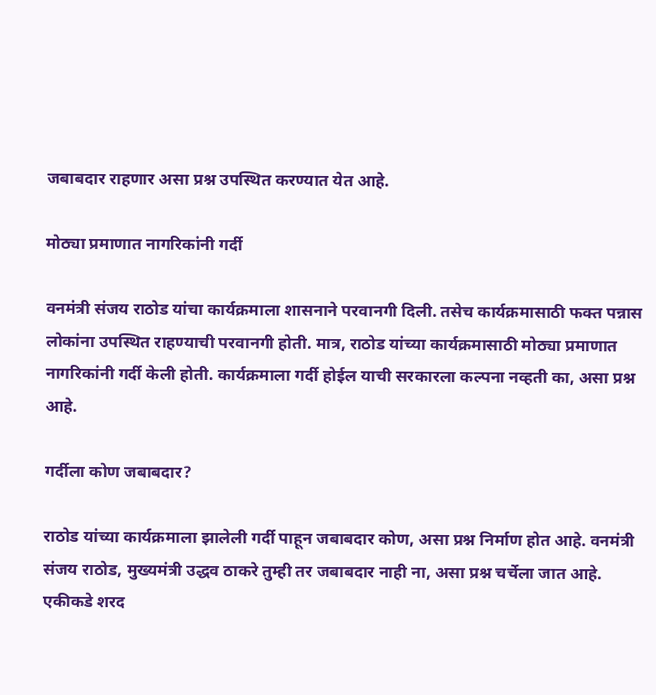जबाबदार राहणार असा प्रश्न उपस्थित करण्यात येत आहे.

मोठ्या प्रमाणात नागरिकांनी गर्दी

वनमंत्री संजय राठोड यांचा कार्यक्रमाला शासनाने परवानगी दिली. तसेच कार्यक्रमासाठी फक्त पन्नास लोकांना उपस्थित राहण्याची परवानगी होती. मात्र, राठोड यांच्या कार्यक्रमासाठी मोठ्या प्रमाणात नागरिकांनी गर्दी केली होती. कार्यक्रमाला गर्दी होईल याची सरकारला कल्पना नव्हती का, असा प्रश्न आहे.

गर्दीला कोण जबाबदार?

राठोड यांच्या कार्यक्रमाला झालेली गर्दी पाहून जबाबदार कोण, असा प्रश्न निर्माण होत आहे. वनमंत्री संजय राठोड, मुख्यमंत्री उद्धव ठाकरे तुम्ही तर जबाबदार नाही ना, असा प्रश्न चर्चेला जात आहे. एकीकडे शरद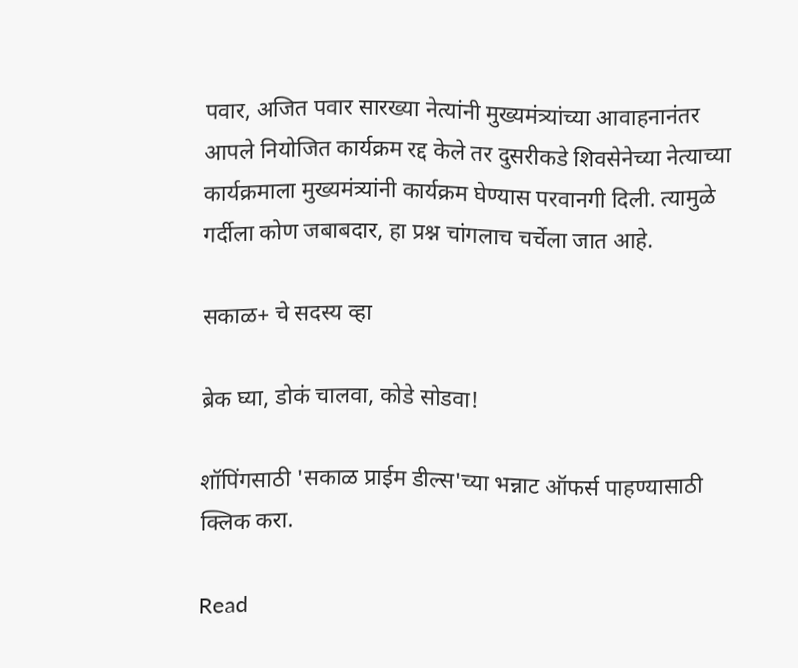पवार, अजित पवार सारख्या नेत्यांनी मुख्यमंत्र्यांच्या आवाहनानंतर आपले नियोजित कार्यक्रम रद्द केले तर दुसरीकडे शिवसेनेच्या नेत्याच्या कार्यक्रमाला मुख्यमंत्र्यांनी कार्यक्रम घेण्यास परवानगी दिली. त्यामुळे गर्दीला कोण जबाबदार, हा प्रश्न चांगलाच चर्चेला जात आहे.

सकाळ+ चे सदस्य व्हा

ब्रेक घ्या, डोकं चालवा, कोडे सोडवा!

शॉपिंगसाठी 'सकाळ प्राईम डील्स'च्या भन्नाट ऑफर्स पाहण्यासाठी क्लिक करा.

Read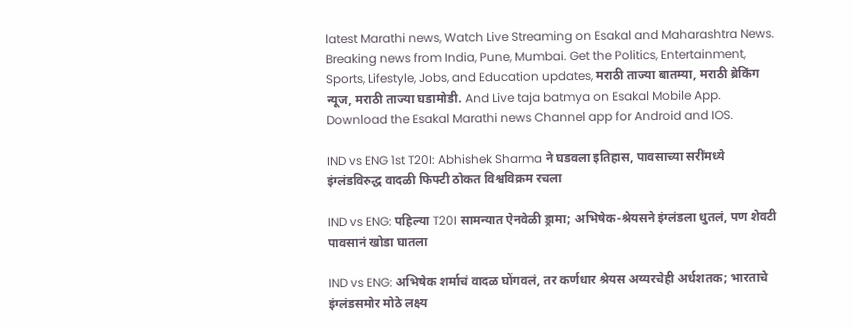latest Marathi news, Watch Live Streaming on Esakal and Maharashtra News. Breaking news from India, Pune, Mumbai. Get the Politics, Entertainment, Sports, Lifestyle, Jobs, and Education updates, मराठी ताज्या बातम्या, मराठी ब्रेकिंग न्यूज, मराठी ताज्या घडामोडी. And Live taja batmya on Esakal Mobile App. Download the Esakal Marathi news Channel app for Android and IOS.

IND vs ENG 1st T20I: Abhishek Sharma ने घडवला इतिहास, पावसाच्या सरींमध्ये इंग्लंडविरुद्ध वादळी फिफ्टी ठोकत विश्वविक्रम रचला

IND vs ENG: पहिल्या T20I सामन्यात ऐनवेळी ड्रामा; अभिषेक-श्रेयसने इंग्लंडला धुतलं, पण शेवटी पावसानं खोडा घातला

IND vs ENG: अभिषेक शर्माचं वादळ घोंगवलं, तर कर्णधार श्रेयस अय्यरचेही अर्धशतक; भारताचे इंग्लंडसमोर मोठे लक्ष्य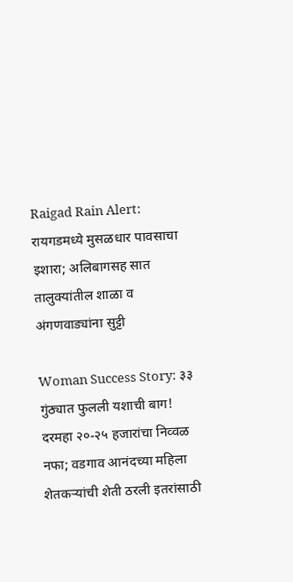Raigad Rain Alert: रायगडमध्ये मुसळधार पावसाचा इशारा; अलिबागसह सात तालुक्यांतील शाळा व अंगणवाड्यांना सुट्टी

Woman Success Story: ३३ गुंठ्यात फुलली यशाची बाग! दरमहा २०-२५ हजारांचा निव्वळ नफा; वडगाव आनंदच्या महिला शेतकऱ्यांची शेती ठरली इतरांसाठी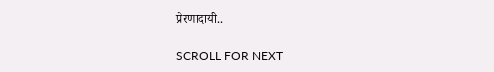प्रेरणादायी..

SCROLL FOR NEXT